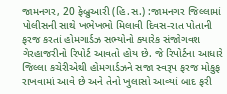જામનગર, 20 ફેબ્રુઆરી (હિ.સ.) :જામનગર જિલ્લામાં પોલીસની સાથે ખભેખભો મિલાવી દિવસ-રાત પોતાની ફરજ કરતાં હોમગાર્ડઝ સભ્યોનો ક્યારેક સંજોગવશ ગેરહાજરીનો રિપોર્ટ આવતો હોય છે. જે રિપોર્ટના આધારે જિલ્લા કચેરીએથી હોમગાર્ડઝને સજા સ્વરૂપ ફરજ મોકુફ રાખવામાં આવે છે અને તેનો ખુલાસો આવ્યાં બાદ ફરી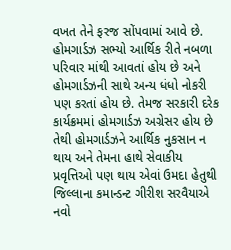વખત તેને ફરજ સોંપવામાં આવે છે.
હોમગાર્ડઝ સભ્યો આર્થિક રીતે નબળા પરિવાર માંથી આવતાં હોય છે અને હોમગાર્ડઝની સાથે અન્ય ધંધો નોકરી પણ કરતાં હોય છે. તેમજ સરકારી દરેક કાર્યક્રમમાં હોમગાર્ડઝ અગ્રેસર હોય છે તેથી હોમગાર્ડઝને આર્થિક નુકસાન ન થાય અને તેમના હાથે સેવાકીય પ્રવૃત્તિઓ પણ થાય એવાં ઉમદા હેતુથી જિલ્લાના કમાન્ડન્ટ ગીરીશ સરવૈયાએ નવો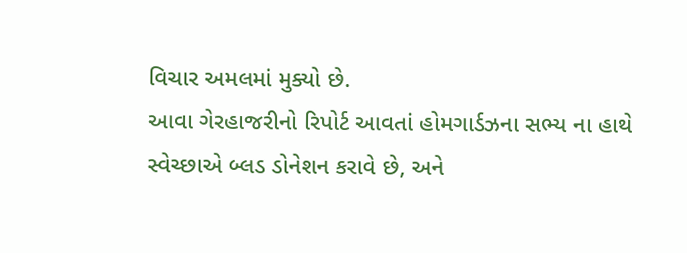વિચાર અમલમાં મુક્યો છે.
આવા ગેરહાજરીનો રિપોર્ટ આવતાં હોમગાર્ડઝના સભ્ય ના હાથે સ્વેચ્છાએ બ્લડ ડોનેશન કરાવે છે, અને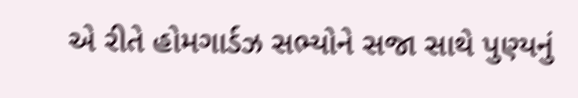એ રીતે હોમગાર્ડઝ સભ્યોને સજા સાથે પુણ્યનું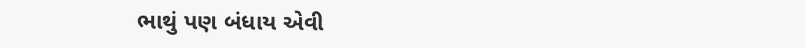ભાથું પણ બંધાય એવી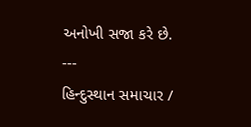અનોખી સજા કરે છે.
---
હિન્દુસ્થાન સમાચાર /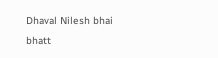Dhaval Nilesh bhai bhatt